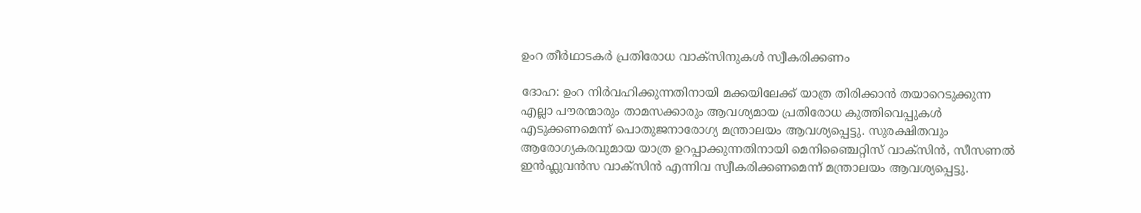ഉംറ തീർഥാടകർ പ്രതിരോധ വാക്സിനുകൾ സ്വീകരിക്കണം

ദോഹ: ഉംറ നിർവഹിക്കുന്നതിനായി മക്കയിലേക്ക് യാത്ര തിരിക്കാൻ തയാറെടുക്കുന്ന എല്ലാ പൗരന്മാരും താമസക്കാരും ആവശ്യമായ പ്രതിരോധ കുത്തിവെപ്പുകൾ എടുക്കണമെന്ന് പൊതുജനാരോഗ്യ മന്ത്രാലയം ആവശ്യപ്പെട്ടു. സുരക്ഷിതവും ആരോഗ്യകരവുമായ യാത്ര ഉറപ്പാക്കുന്നതിനായി മെനിഞ്ചൈറ്റിസ് വാക്സിൻ, സീസണൽ ഇൻഫ്ലുവൻസ വാക്സിൻ എന്നിവ സ്വീകരിക്കണമെന്ന് മന്ത്രാലയം ആവശ്യപ്പെട്ടു.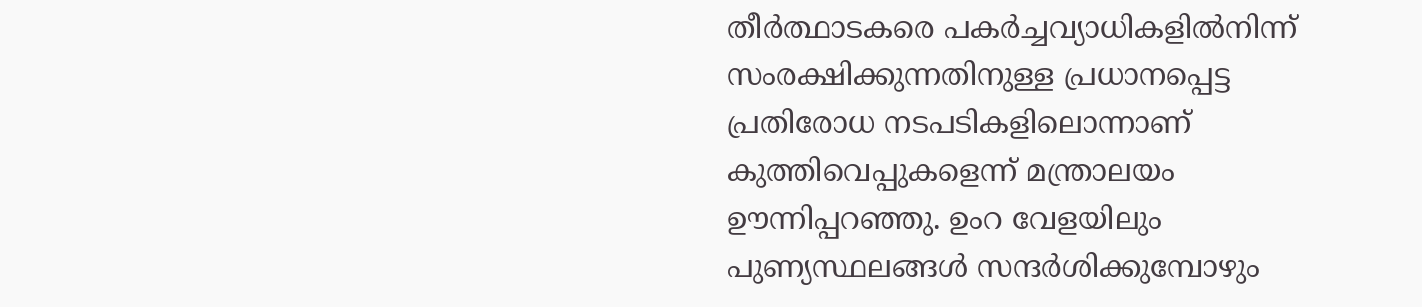തീർത്ഥാടകരെ പകർച്ചവ്യാധികളിൽനിന്ന് സംരക്ഷിക്കുന്നതിനുള്ള പ്രധാനപ്പെട്ട പ്രതിരോധ നടപടികളിലൊന്നാണ് കുത്തിവെപ്പുകളെന്ന് മന്ത്രാലയം ഊന്നിപ്പറഞ്ഞു. ഉംറ വേളയിലും പുണ്യസ്ഥലങ്ങൾ സന്ദർശിക്കുമ്പോഴും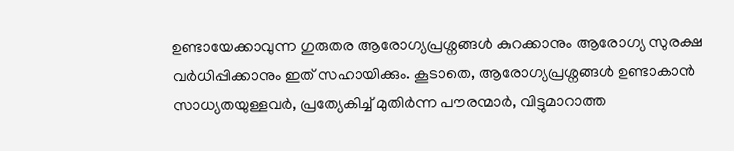ഉണ്ടായേക്കാവുന്ന ഗുരുതര ആരോഗ്യപ്രശ്നങ്ങൾ കുറക്കാനും ആരോഗ്യ സുരക്ഷ വർധിപ്പിക്കാനും ഇത് സഹായിക്കും. കൂടാതെ, ആരോഗ്യപ്രശ്നങ്ങൾ ഉണ്ടാകാൻ സാധ്യതയുള്ളവർ, പ്രത്യേകിച്ച് മുതിർന്ന പൗരന്മാർ, വിട്ടുമാറാത്ത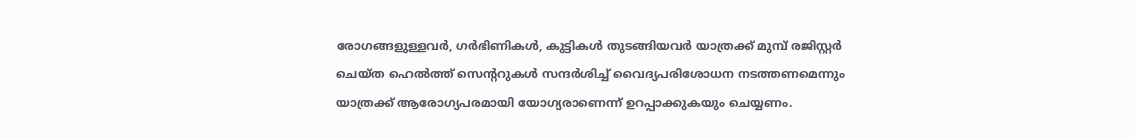രോഗങ്ങളുള്ളവർ, ഗർഭിണികൾ, കുട്ടികൾ തുടങ്ങിയവർ യാത്രക്ക് മുമ്പ് രജിസ്റ്റർ ചെയ്ത ഹെൽത്ത് സെന്ററുകൾ സന്ദർശിച്ച് വൈദ്യപരിശോധന നടത്തണമെന്നും യാത്രക്ക് ആരോഗ്യപരമായി യോഗ്യരാണെന്ന് ഉറപ്പാക്കുകയും ചെയ്യണം.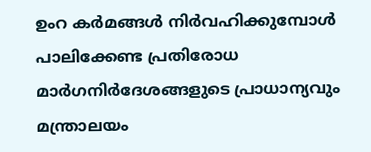ഉംറ കർമങ്ങൾ നിർവഹിക്കുമ്പോൾ പാലിക്കേണ്ട പ്രതിരോധ മാർഗനിർദേശങ്ങളുടെ പ്രാധാന്യവും മന്ത്രാലയം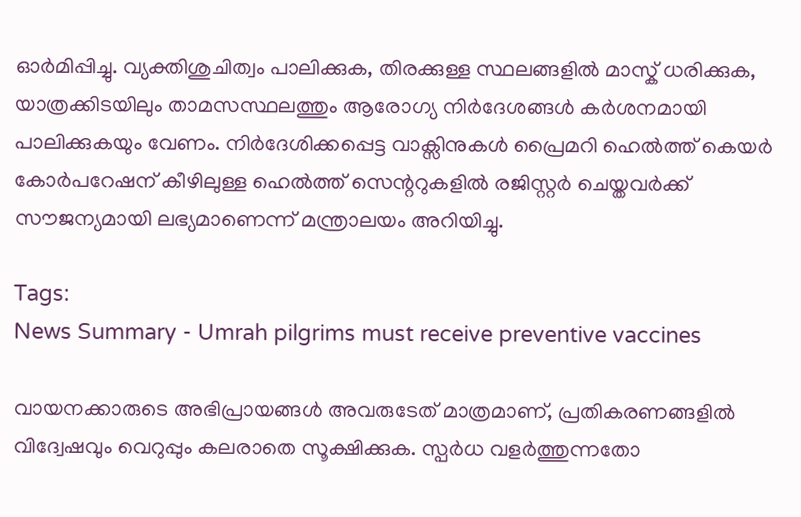ഓർമിപ്പിച്ചു. വ്യക്തിശുചിത്വം പാലിക്കുക, തിരക്കുള്ള സ്ഥലങ്ങളിൽ മാസ്ക് ധരിക്കുക, യാത്രക്കിടയിലും താമസസ്ഥലത്തും ആരോഗ്യ നിർദേശങ്ങൾ കർശനമായി പാലിക്കുകയും വേണം. നിർദേശിക്കപ്പെട്ട വാക്സിനുകൾ പ്രൈമറി ഹെൽത്ത് കെയർ കോർപറേഷന് കീഴിലുള്ള ഹെൽത്ത് സെന്ററുകളിൽ രജിസ്റ്റർ ചെയ്തവർക്ക് സൗജന്യമായി ലഭ്യമാണെന്ന് മന്ത്രാലയം അറിയിച്ചു.

Tags:
News Summary - Umrah pilgrims must receive preventive vaccines

വായനക്കാരുടെ അഭിപ്രായങ്ങള്‍ അവരുടേത് മാത്രമാണ്, പ്രതികരണങ്ങളിൽ വിദ്വേഷവും വെറുപ്പും കലരാതെ സൂക്ഷിക്കുക. സ്പർധ വളർത്തുന്നതോ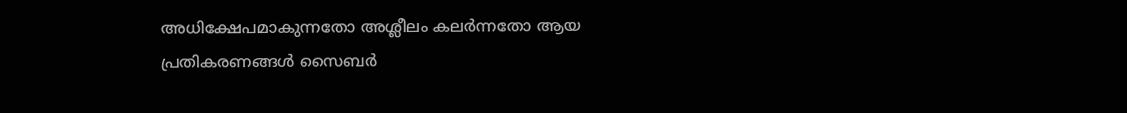അധിക്ഷേപമാകുന്നതോ അശ്ലീലം കലർന്നതോ ആയ പ്രതികരണങ്ങൾ സൈബർ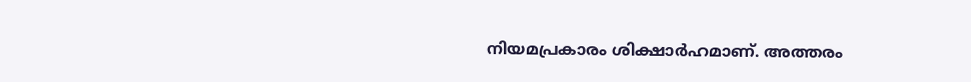നിയമപ്രകാരം ശിക്ഷാർഹമാണ്. അത്തരം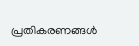പ്രതികരണങ്ങൾ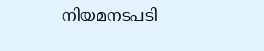നിയമനടപടി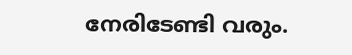നേരിടേണ്ടി വരും.